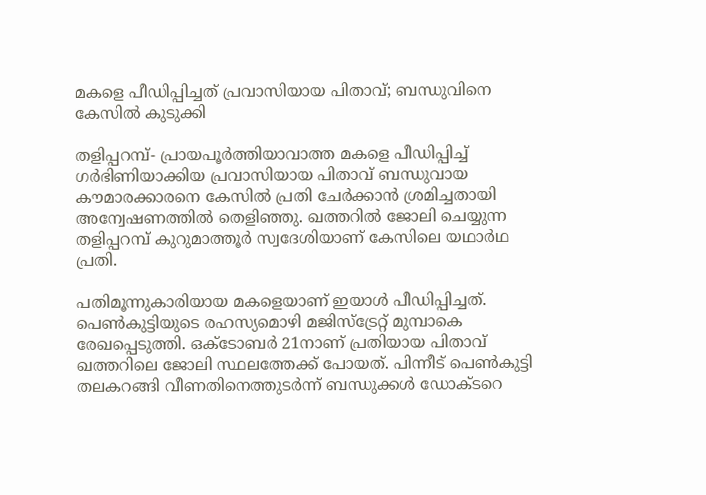മകളെ പീഡിപ്പിച്ചത് പ്രവാസിയായ പിതാവ്; ബന്ധുവിനെ കേസില്‍ കുടുക്കി

തളിപ്പറമ്പ്- പ്രായപൂര്‍ത്തിയാവാത്ത മകളെ പീഡിപ്പിച്ച് ഗര്‍ഭിണിയാക്കിയ പ്രവാസിയായ പിതാവ് ബന്ധുവായ കൗമാരക്കാരനെ കേസില്‍ പ്രതി ചേര്‍ക്കാന്‍ ശ്രമിച്ചതായി അന്വേഷണത്തില്‍ തെളിഞ്ഞു. ഖത്തറില്‍ ജോലി ചെയ്യുന്ന തളിപ്പറമ്പ് കുറുമാത്തൂര്‍ സ്വദേശിയാണ് കേസിലെ യഥാര്‍ഥ പ്രതി.

പതിമൂന്നുകാരിയായ മകളെയാണ് ഇയാള്‍ പീഡിപ്പിച്ചത്. പെണ്‍കുട്ടിയുടെ രഹസ്യമൊഴി മജിസ്‌ട്രേറ്റ് മുമ്പാകെ രേഖപ്പെടുത്തി. ഒക്ടോബര്‍ 21നാണ് പ്രതിയായ പിതാവ് ഖത്തറിലെ ജോലി സ്ഥലത്തേക്ക് പോയത്. പിന്നീട് പെണ്‍കുട്ടി തലകറങ്ങി വീണതിനെത്തുടര്‍ന്ന് ബന്ധുക്കള്‍ ഡോക്ടറെ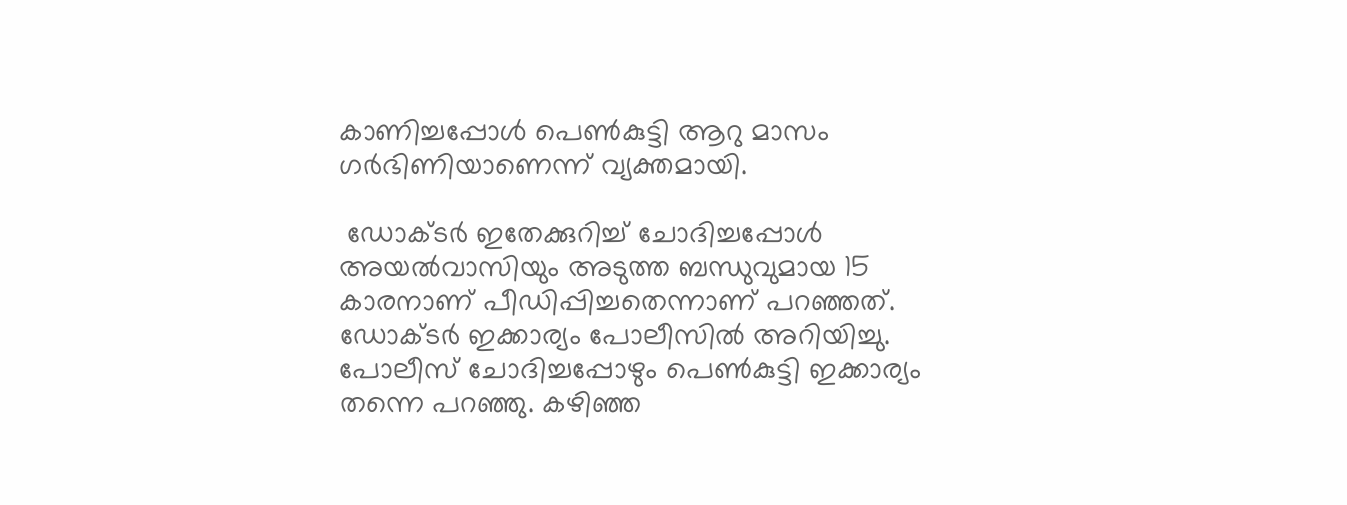കാണിച്ചപ്പോള്‍ പെണ്‍കുട്ടി ആറു മാസം ഗര്‍ഭിണിയാണെന്ന് വ്യക്തമായി.

 ഡോക്ടര്‍ ഇതേക്കുറിച്ച് ചോദിച്ചപ്പോള്‍ അയല്‍വാസിയും അടുത്ത ബന്ധുവുമായ 15 കാരനാണ് പീഡിപ്പിച്ചതെന്നാണ് പറഞ്ഞത്. ഡോക്ടര്‍ ഇക്കാര്യം പോലീസില്‍ അറിയിച്ചു.  പോലീസ് ചോദിച്ചപ്പോഴും പെണ്‍കുട്ടി ഇക്കാര്യം തന്നെ പറഞ്ഞു. കഴിഞ്ഞ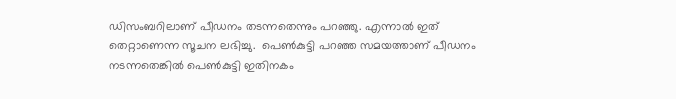ഡിസംബറിലാണ് പീഡനം തടന്നതെന്നും പറഞ്ഞു. എന്നാല്‍ ഇത് തെറ്റാണെന്ന സൂചന ലഭിച്ചു.  പെണ്‍കുട്ടി പറഞ്ഞ സമയത്താണ് പീഡനം നടന്നതെങ്കില്‍ പെണ്‍കുട്ടി ഇതിനകം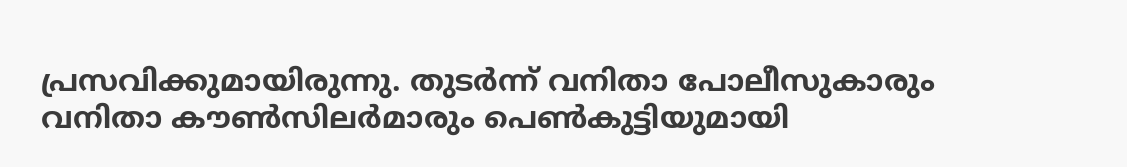പ്രസവിക്കുമായിരുന്നു. തുടര്‍ന്ന് വനിതാ പോലീസുകാരും വനിതാ കൗണ്‍സിലര്‍മാരും പെണ്‍കുട്ടിയുമായി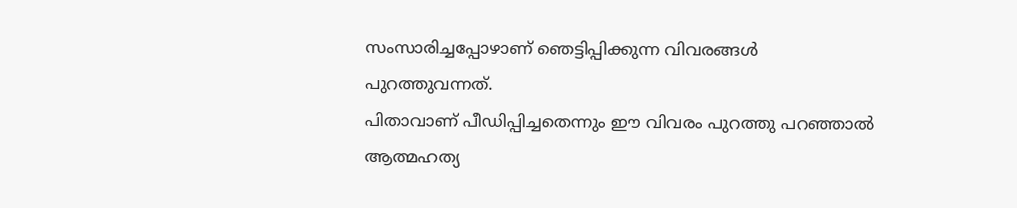സംസാരിച്ചപ്പോഴാണ് ഞെട്ടിപ്പിക്കുന്ന വിവരങ്ങള്‍ പുറത്തുവന്നത്.
പിതാവാണ് പീഡിപ്പിച്ചതെന്നും ഈ വിവരം പുറത്തു പറഞ്ഞാല്‍ ആത്മഹത്യ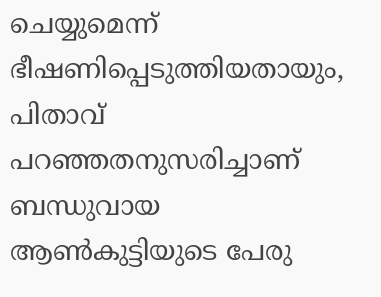ചെയ്യുമെന്ന് ഭീഷണിപ്പെടുത്തിയതായും, പിതാവ് പറഞ്ഞതനുസരിച്ചാണ് ബന്ധുവായ ആണ്‍കുട്ടിയുടെ പേരു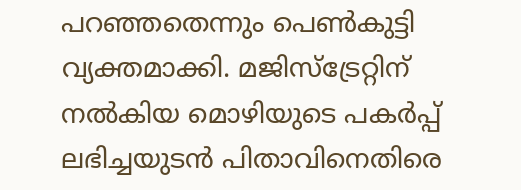പറഞ്ഞതെന്നും പെണ്‍കുട്ടി വ്യക്തമാക്കി. മജിസ്‌ട്രേറ്റിന് നല്‍കിയ മൊഴിയുടെ പകര്‍പ്പ് ലഭിച്ചയുടന്‍ പിതാവിനെതിരെ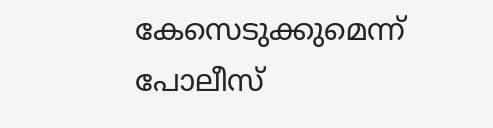കേസെടുക്കുമെന്ന് പോലീസ്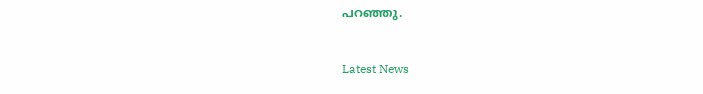പറഞ്ഞു.



Latest News